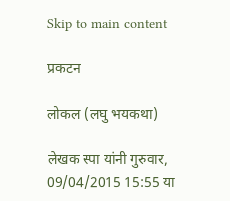Skip to main content

प्रकटन

लोकल (लघु भयकथा)

लेखक स्पा यांनी गुरुवार, 09/04/2015 15:55 या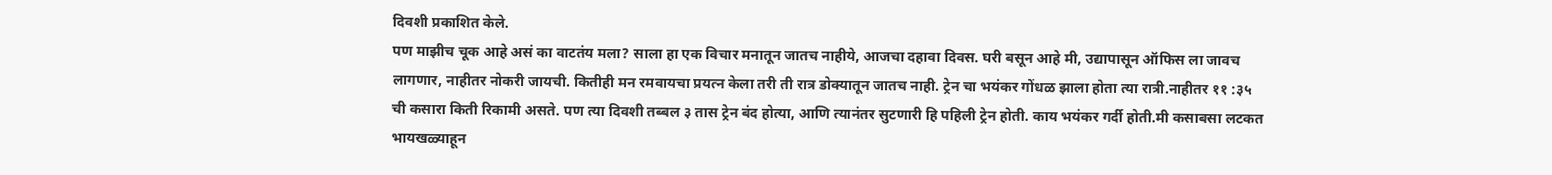दिवशी प्रकाशित केले.
पण माझीच चूक आहे असं का वाटतंय मला? साला हा एक विचार मनातून जातच नाहीये, आजचा दहावा दिवस. घरी बसून आहे मी, उद्यापासून ऑफिस ला जावच लागणार, नाहीतर नोकरी जायची. कितीही मन रमवायचा प्रयत्न केला तरी ती रात्र डोक्यातून जातच नाही. ट्रेन चा भयंकर गोंधळ झाला होता त्या रात्री.नाहीतर ११ :३५ ची कसारा किती रिकामी असते. पण त्या दिवशी तब्बल ३ तास ट्रेन बंद होत्या, आणि त्यानंतर सुटणारी हि पहिली ट्रेन होती. काय भयंकर गर्दी होती.मी कसाबसा लटकत भायखळ्याहून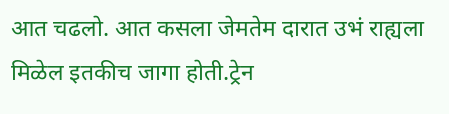आत चढलो. आत कसला जेमतेम दारात उभं राह्यला मिळेल इतकीच जागा होती.ट्रेन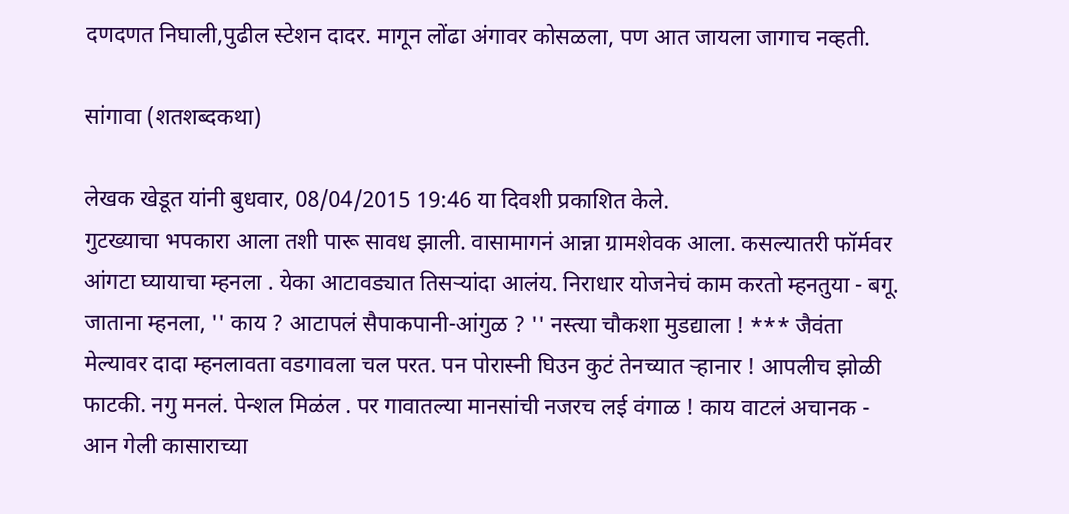दणदणत निघाली,पुढील स्टेशन दादर. मागून लोंढा अंगावर कोसळला, पण आत जायला जागाच नव्हती.

सांगावा (शतशब्दकथा)

लेखक खेडूत यांनी बुधवार, 08/04/2015 19:46 या दिवशी प्रकाशित केले.
गुटख्याचा भपकारा आला तशी पारू सावध झाली. वासामागनं आन्ना ग्रामशेवक आला. कसल्यातरी फॉर्मवर आंगटा घ्यायाचा म्हनला . येका आटावड्यात तिसऱ्यांदा आलंय. निराधार योजनेचं काम करतो म्हनतुया - बगू. जाताना म्हनला, '' काय ? आटापलं सैपाकपानी-आंगुळ ? '' नस्त्या चौकशा मुडद्याला ! *** जैवंता मेल्यावर दादा म्हनलावता वडगावला चल परत. पन पोरास्नी घिउन कुटं तेनच्यात ऱ्हानार ! आपलीच झोळी फाटकी. नगु मनलं. पेन्शल मिळंल . पर गावातल्या मानसांची नजरच लई वंगाळ ! काय वाटलं अचानक - आन गेली कासाराच्या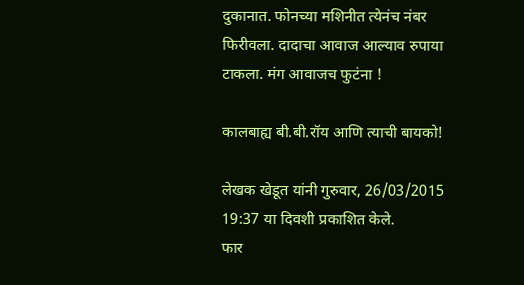दुकानात. फोनच्या मशिनीत त्येनंच नंबर फिरीवला. दादाचा आवाज आल्याव रुपाया टाकला. मंग आवाजच फुटंना !

कालबाह्य बी.बी.रॉय आणि त्याची बायको!

लेखक खेडूत यांनी गुरुवार, 26/03/2015 19:37 या दिवशी प्रकाशित केले.
फार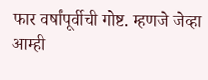फार वर्षांपूर्वीची गोष्ट. म्हणजे जेव्हा आम्ही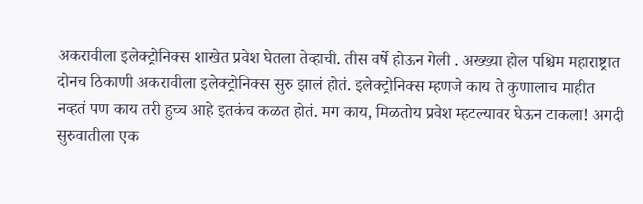अकरावीला इलेक्ट्रोनिक्स शाखेत प्रवेश घेतला तेव्हाची. तीस वर्षे होऊन गेली . अख्ख्या होल पश्चिम महाराष्ट्रात दोनच ठिकाणी अकरावीला इलेक्ट्रोनिक्स सुरु झालं होतं. इलेक्ट्रोनिक्स म्हणजे काय ते कुणालाच माहीत नव्हतं पण काय तरी हुच्च आहे इतकंच कळत होतं. मग काय, मिळतोय प्रवेश म्हटल्यावर घेऊन टाकला! अगदी सुरुवातीला एक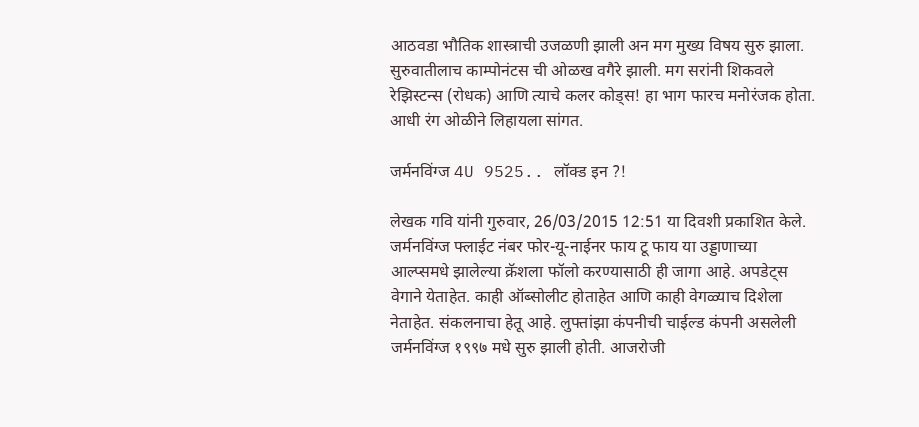आठवडा भौतिक शास्त्राची उजळणी झाली अन मग मुख्य विषय सुरु झाला. सुरुवातीलाच काम्पोनंटस ची ओळख वगैरे झाली. मग सरांनी शिकवले रेझिस्टन्स (रोधक) आणि त्याचे कलर कोड्स! हा भाग फारच मनोरंजक होता. आधी रंग ओळीने लिहायला सांगत.

जर्मनविंग्ज 4U 9525.. लॉक्ड इन ?!

लेखक गवि यांनी गुरुवार, 26/03/2015 12:51 या दिवशी प्रकाशित केले.
जर्मनविंग्ज फ्लाईट नंबर फोर-यू-नाईनर फाय टू फाय या उड्डाणाच्या आल्प्समधे झालेल्या क्रॅशला फॉलो करण्यासाठी ही जागा आहे. अपडेट्स वेगाने येताहेत. काही ऑब्सोलीट होताहेत आणि काही वेगळ्याच दिशेला नेताहेत. संकलनाचा हेतू आहे. लुफ्तांझा कंपनीची चाईल्ड कंपनी असलेली जर्मनविंग्ज १९९७ मधे सुरु झाली होती. आजरोजी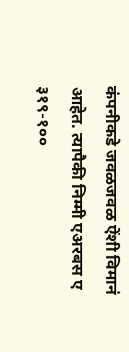कंपनीकडे जवळजवळ ऐंशी विमानं आहेत. त्यापैकी निम्मी एअरबस ए ३१९-१००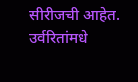सीरीजची आहेत. उर्वरितांमधे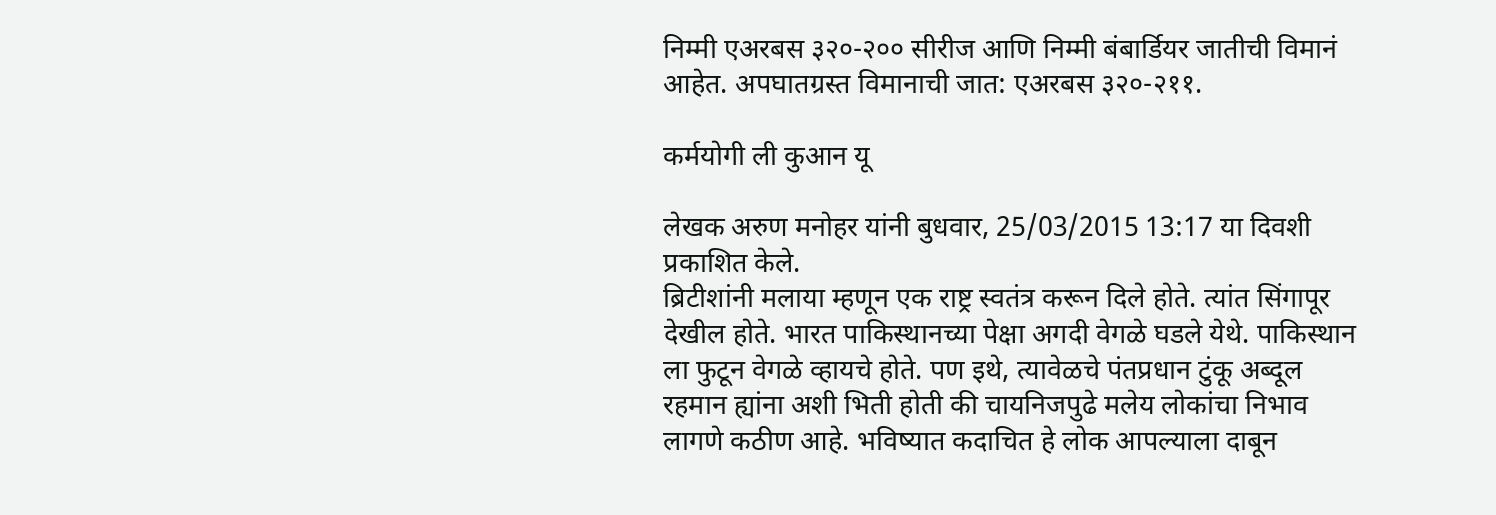निम्मी एअरबस ३२०-२०० सीरीज आणि निम्मी बंबार्डियर जातीची विमानं आहेत. अपघातग्रस्त विमानाची जात: एअरबस ३२०-२११.

कर्मयोगी ली कुआन यू

लेखक अरुण मनोहर यांनी बुधवार, 25/03/2015 13:17 या दिवशी प्रकाशित केले.
ब्रिटीशांनी मलाया म्हणून एक राष्ट्र स्वतंत्र करून दिले होते. त्यांत सिंगापूर देखील होते. भारत पाकिस्थानच्या पेक्षा अगदी वेगळे घडले येथे. पाकिस्थान ला फुटून वेगळे व्हायचे होते. पण इथे, त्यावेळचे पंतप्रधान टुंकू अब्दूल रहमान ह्यांना अशी भिती होती की चायनिजपुढे मलेय लोकांचा निभाव लागणे कठीण आहे. भविष्यात कदाचित हे लोक आपल्याला दाबून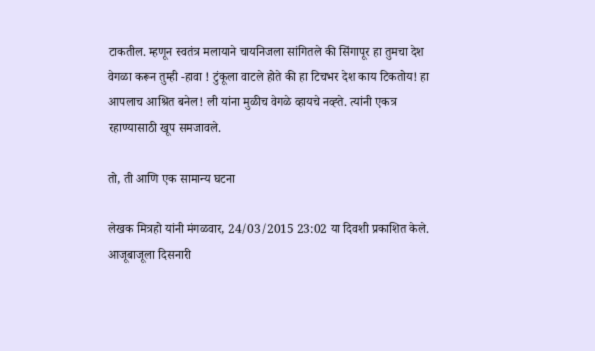टाकतील. म्हणून स्वतंत्र मलायाने चायनिजला सांगितले की सिंगापूर हा तुमचा देश वेगळा करून तुम्ही -हावा ! टुंकूला वाटले होते की हा टिचभर देश काय टिकतोय! हा आपलाच आश्रित बनेल! ली यांना मुळीच वेगळे व्हायचे नव्ह्ते. त्यांनी एकत्र रहाण्यासाठी खूप समजावले.

तो, ती आणि एक सामान्य घटना

लेखक मित्रहो यांनी मंगळवार, 24/03/2015 23:02 या दिवशी प्रकाशित केले.
आजूबाजूला दिसनारी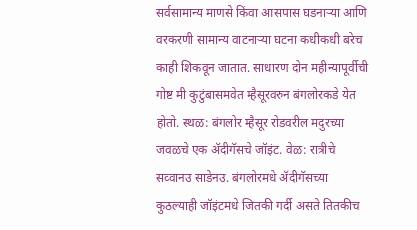सर्वसामान्य माणसे किंवा आसपास घडनाऱ्या आणि वरकरणी सामान्य वाटनाऱ्या घटना कधीकधी बरेच काही शिकवून जातात. साधारण दोन महीन्यापूर्वीची गोष्ट मी कुटुंबासमवेत म्हैसूरवरुन बंगलोरकडे येत होतो. स्थळ: बंगलोर म्हैसूर रोडवरील मदुरच्या जवळचे एक ॲदीगॅसचे जॉइंट. वेळ: रात्रीचे सव्वानउ साडेनउ. बंगलोरमधे ॲदीगॅसच्या कुठल्याही जॉइंटमधे जितकी गर्दी असते तितकीच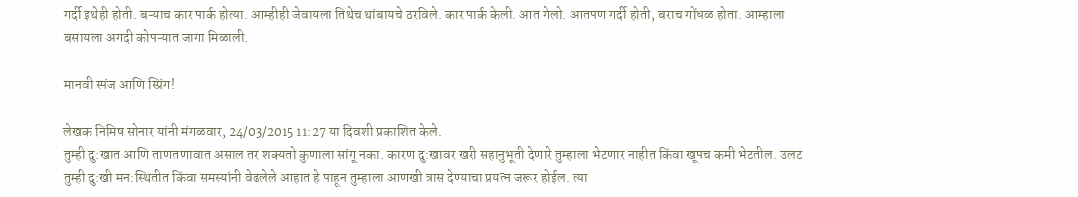गर्दी इथेही होती. बऱ्याच कार पार्क होत्या. आम्हीही जेवायला तिथेच थांबायचे ठरविले. कार पार्क केली. आत गेलो. आतपण गर्दी होती, बराच गोंधळ होता. आम्हाला बसायला अगदी कोपऱ्यात जागा मिळाली.

मानवी स्पंज आणि स्प्रिंग!

लेखक निमिष सोनार यांनी मंगळवार, 24/03/2015 11:27 या दिवशी प्रकाशित केले.
तुम्ही दु:खात आणि ताणतणावात असाल तर शक्यतो कुणाला सांगू नका. कारण दु:खावर खरी सहानुभूती देणारे तुम्हाला भेटणार नाहीत किंवा खूपच कमी भेटतील. उलट तुम्ही दु:खी मन:स्थितीत किंवा समस्यांनी वेढलेले आहात हे पाहून तुम्हाला आणखी त्रास देण्याचा प्रयत्न जरूर होईल. त्या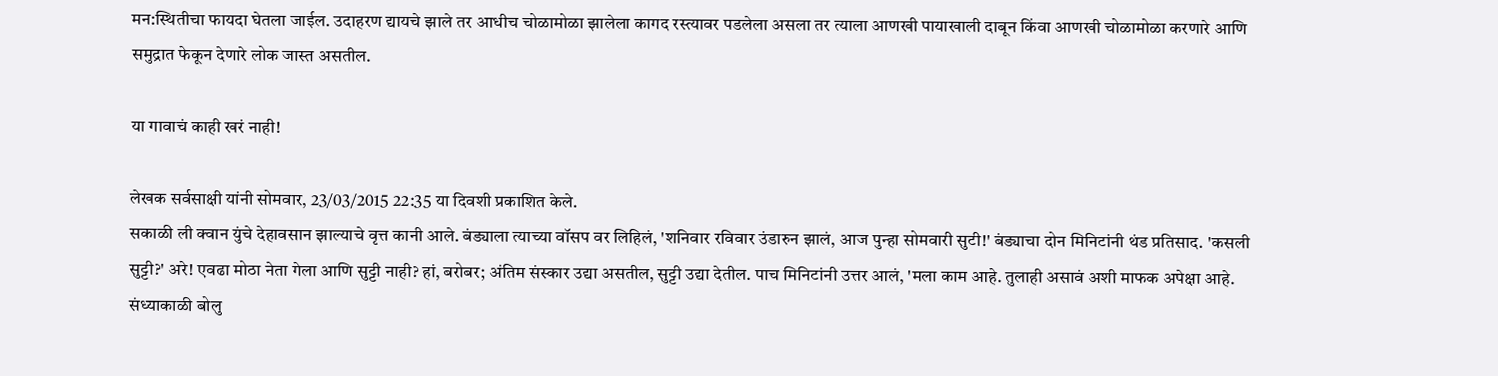मन:स्थितीचा फायदा घेतला जाईल. उदाहरण द्यायचे झाले तर आधीच चोळामोळा झालेला कागद रस्त्यावर पडलेला असला तर त्याला आणखी पायाखाली दाबून किंवा आणखी चोळामोळा करणारे आणि समुद्रात फेकून देणारे लोक जास्त असतील.

या गावाचं काही खरं नाही!

लेखक सर्वसाक्षी यांनी सोमवार, 23/03/2015 22:35 या दिवशी प्रकाशित केले.
सकाळी ली क्वान युंचे देहावसान झाल्याचे वृत्त कानी आले. बंड्याला त्याच्या वॉसप वर लिहिलं, 'शनिवार रविवार उंडारुन झालं, आज पुन्हा सोमवारी सुटी!' बंड्याचा दोन मिनिटांनी थंड प्रतिसाद. 'कसली सुट्टी?' अरे! एवढा मोठा नेता गेला आणि सुट्टी नाही? हां, बरोबर; अंतिम संस्कार उद्या असतील, सुट्टी उद्या देतील. पाच मिनिटांनी उत्तर आलं, 'मला काम आहे. तुलाही असावं अशी माफक अपेक्षा आहे. संध्याकाळी बोलु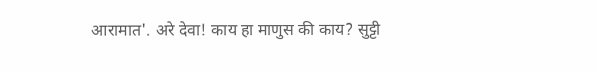आरामात'. अरे देवा! काय हा माणुस की काय? सुट्टी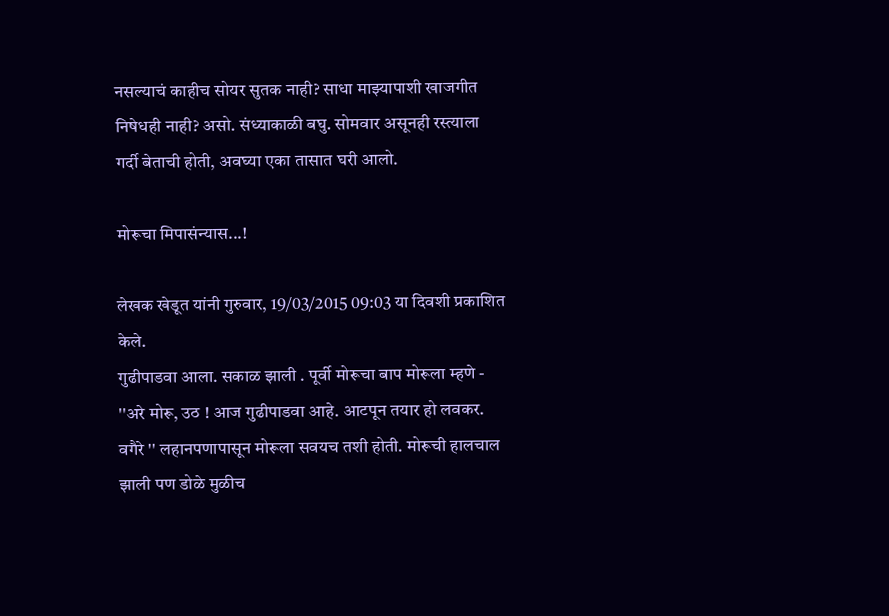नसल्याचं काहीच सोयर सुतक नाही? साधा माझ्यापाशी खाजगीत निषेधही नाही? असो. संध्याकाळी बघु. सोमवार असूनही रस्त्याला गर्दी बेताची होती, अवघ्या एका तासात घरी आलो.

मोरूचा मिपासंन्यास...!

लेखक खेडूत यांनी गुरुवार, 19/03/2015 09:03 या दिवशी प्रकाशित केले.
गुढीपाडवा आला. सकाळ झाली . पूर्वी मोरूचा बाप मोरूला म्हणे - ''अरे मोरू, उठ ! आज गुढीपाडवा आहे. आटपून तयार हो लवकर. वगैरे '' लहानपणापासून मोरूला सवयच तशी होती. मोरूची हालचाल झाली पण डोळे मुळीच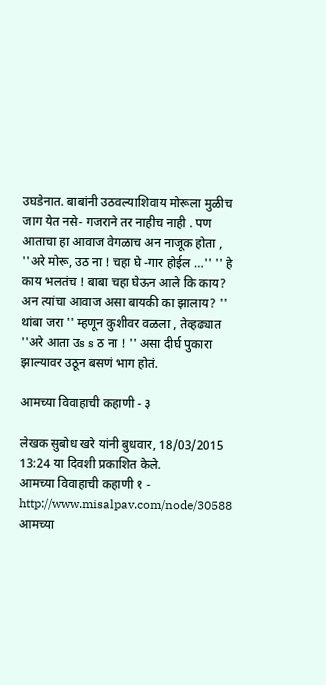उघडेनात. बाबांनी उठवल्याशिवाय मोरूला मुळीच जाग येत नसे- गजराने तर नाहीच नाही . पण आताचा हा आवाज वेगळाच अन नाजूक होता , ''अरे मोरू, उठ ना ! चहा घे -गार होईल …'' '' हे काय भलतंच ! बाबा चहा घेऊन आले कि काय? अन त्यांचा आवाज असा बायकी का झालाय? '' थांबा जरा '' म्हणून कुशीवर वळला , तेव्हढ्यात ''अरे आता उs s ठ ना ! '' असा दीर्घ पुकारा झाल्यावर उठून बसणं भाग होतं.

आमच्या विवाहाची कहाणी - ३

लेखक सुबोध खरे यांनी बुधवार, 18/03/2015 13:24 या दिवशी प्रकाशित केले.
आमच्या विवाहाची कहाणी १ - http://www.misalpav.com/node/30588 आमच्या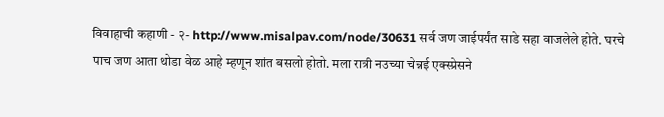विवाहाची कहाणी - २- http://www.misalpav.com/node/30631 सर्व जण जाईपर्यंत साडे सहा वाजलेले होते. घरचे पाच जण आता थोडा वेळ आहे म्हणून शांत बसलो होतो. मला रात्री नउच्या चेन्नई एक्स्प्रेसने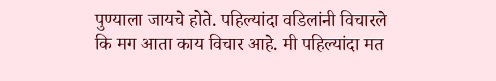पुण्याला जायचे होते. पहिल्यांदा वडिलांनी विचारले कि मग आता काय विचार आहे. मी पहिल्यांदा मत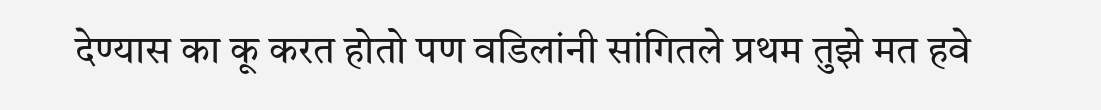देण्यास का कू करत होतो पण वडिलांनी सांगितले प्रथम तुझे मत हवे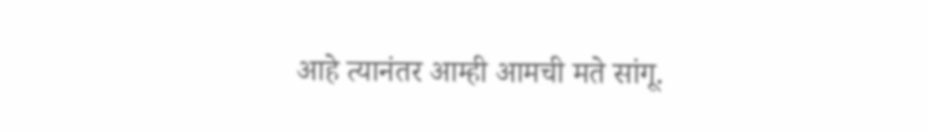आहे त्यानंतर आम्ही आमची मते सांगू.